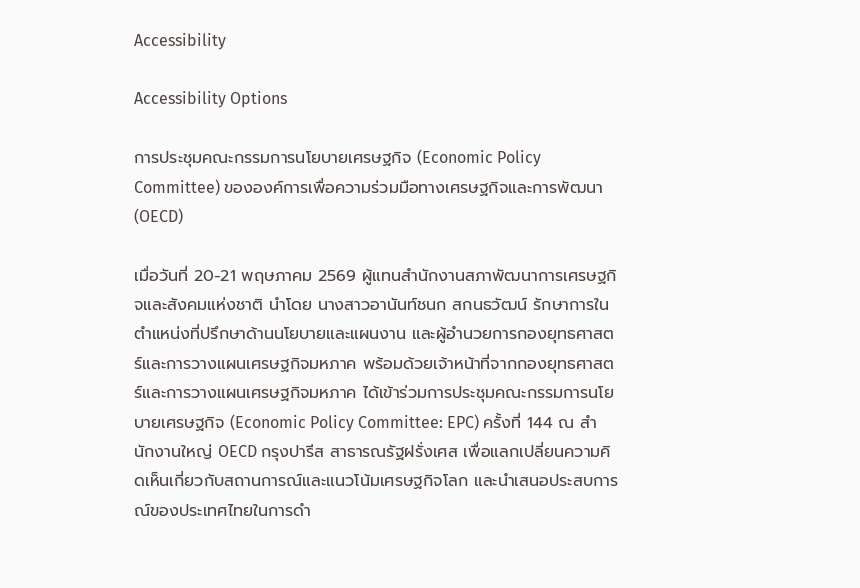Accessibility

Accessibility Options

การประชุมคณะกรรมการนโยบายเศรษฐกิจ (Economic Policy Committee) ขององค์การเพื่อความร่วมมือทางเศรษฐกิจและการพัฒนา (OECD)

เมื่อวันที่ 20-21 พฤษภาคม 2569 ผู้แทนสำนักงานสภาพัฒนาการเศรษฐกิจและสังคมแห่งชาติ นำโดย นางสาวอานันท์ชนก สกนธวัฒน์ รักษาการในตำแหน่งที่ปรึกษาด้านนโยบายและแผนงาน และผู้อำนวยการกองยุทธศาสตร์และการวางแผนเศรษฐกิจมหภาค พร้อมด้วยเจ้าหน้าที่จากกองยุทธศาสตร์และการวางแผนเศรษฐกิจมหภาค ได้เข้าร่วมการประชุมคณะกรรมการนโยบายเศรษฐกิจ (Economic Policy Committee: EPC) ครั้งที่ 144 ณ สำนักงานใหญ่ OECD กรุงปารีส สาธารณรัฐฝรั่งเศส เพื่อแลกเปลี่ยนความคิดเห็นเกี่ยวกับสถานการณ์และแนวโน้มเศรษฐกิจโลก และนำเสนอประสบการณ์ของประเทศไทยในการดำ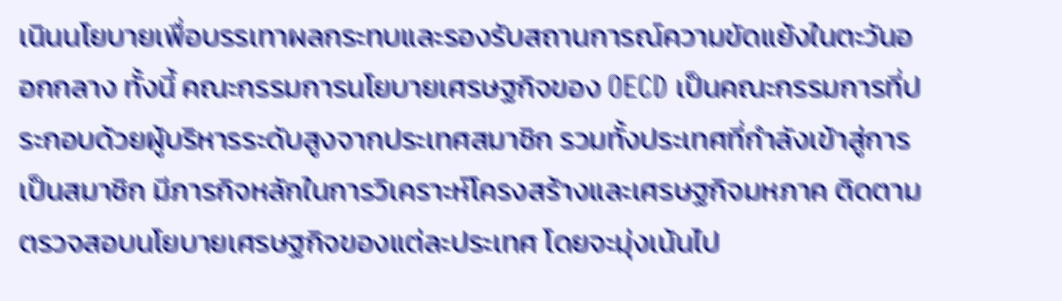เนินนโยบายเพื่อบรรเทาผลกระทบและรองรับสถานการณ์ความขัดแย้งในตะวันออกกลาง ทั้งนี้ คณะกรรมการนโยบายเศรษฐกิจของ OECD เป็นคณะกรรมการที่ประกอบด้วยผู้บริหารระดับสูงจากประเทศสมาชิก รวมทั้งประเทศที่กำลังเข้าสู่การเป็นสมาชิก มีภารกิจหลักในการวิเคราะห์โครงสร้างและเศรษฐกิจมหภาค ติดตามตรวจสอบนโยบายเศรษฐกิจของแต่ละประเทศ โดยจะมุ่งเน้นไป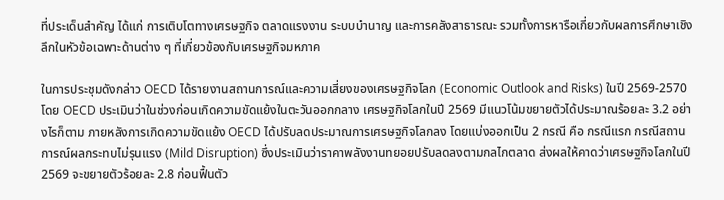ที่ประเด็นสำคัญ ได้แก่ การเติบโตทางเศรษฐกิจ ตลาดแรงงาน ระบบบำนาญ และการคลังสาธารณะ รวมทั้งการหารือเกี่ยวกับผลการศึกษาเชิงลึกในหัวข้อเฉพาะด้านต่าง ๆ ที่เกี่ยวข้องกับเศรษฐกิจมหภาค

ในการประชุมดังกล่าว OECD ได้รายงานสถานการณ์และความเสี่ยงของเศรษฐกิจโลก (Economic Outlook and Risks) ในปี 2569-2570 โดย OECD ประเมินว่าในช่วงก่อนเกิดความขัดแย้งในตะวันออกกลาง เศรษฐกิจโลกในปี 2569 มีแนวโน้มขยายตัวได้ประมาณร้อยละ 3.2 อย่างไรก็ตาม ภายหลังการเกิดความขัดแย้ง OECD ได้ปรับลดประมาณการเศรษฐกิจโลกลง โดยแบ่งออกเป็น 2 กรณี คือ กรณีแรก กรณีสถานการณ์ผลกระทบไม่รุนแรง (Mild Disruption) ซึ่งประเมินว่าราคาพลังงานทยอยปรับลดลงตามกลไกตลาด ส่งผลให้คาดว่าเศรษฐกิจโลกในปี 2569 จะขยายตัวร้อยละ 2.8 ก่อนฟื้นตัว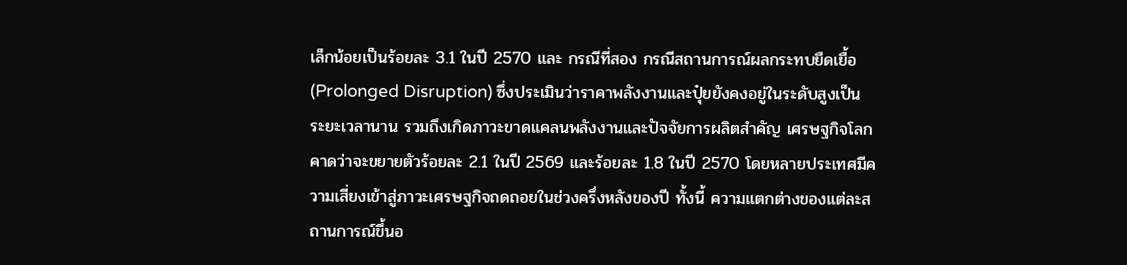เล็กน้อยเป็นร้อยละ 3.1 ในปี 2570 และ กรณีที่สอง กรณีสถานการณ์ผลกระทบยืดเยื้อ (Prolonged Disruption) ซึ่งประเมินว่าราคาพลังงานและปุ๋ยยังคงอยู่ในระดับสูงเป็นระยะเวลานาน รวมถึงเกิดภาวะขาดแคลนพลังงานและปัจจัยการผลิตสำคัญ เศรษฐกิจโลกคาดว่าจะขยายตัวร้อยละ 2.1 ในปี 2569 และร้อยละ 1.8 ในปี 2570 โดยหลายประเทศมีความเสี่ยงเข้าสู่ภาวะเศรษฐกิจถดถอยในช่วงครึ่งหลังของปี ทั้งนี้ ความแตกต่างของแต่ละสถานการณ์ขึ้นอ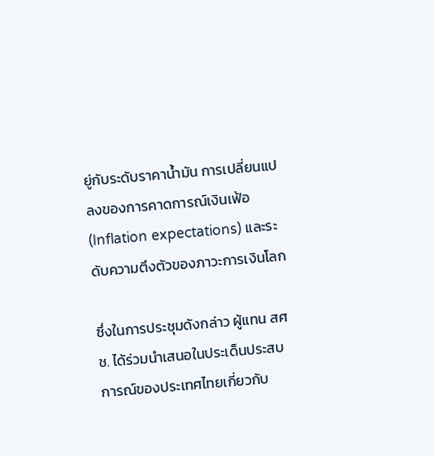ยู่กับระดับราคาน้ำมัน การเปลี่ยนแปลงของการคาดการณ์เงินเฟ้อ (Inflation expectations) และระดับความตึงตัวของภาวะการเงินโลก

ซึ่งในการประชุมดังกล่าว ผู้แทน สศช. ได้ร่วมนำเสนอในประเด็นประสบการณ์ของประเทศไทยเกี่ยวกับ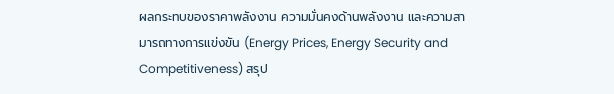ผลกระทบของราคาพลังงาน ความมั่นคงด้านพลังงาน และความสามารถทางการแข่งขัน (Energy Prices, Energy Security and Competitiveness) สรุป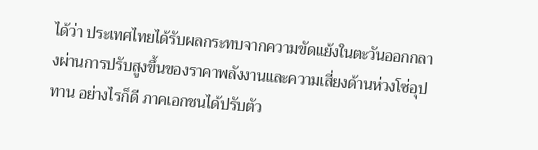ได้ว่า ประเทศไทยได้รับผลกระทบจากความขัดแย้งในตะวันออกกลางผ่านการปรับสูงขึ้นของราคาพลังงานและความเสี่ยงด้านห่วงโซ่อุปทาน อย่างไรก็ดี ภาคเอกชนได้ปรับตัว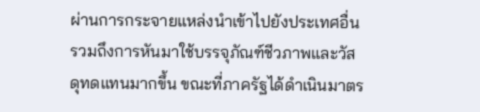ผ่านการกระจายแหล่งนำเข้าไปยังประเทศอื่น รวมถึงการหันมาใช้บรรจุภัณฑ์ชีวภาพและวัสดุทดแทนมากขึ้น ขณะที่ภาครัฐได้ดำเนินมาตร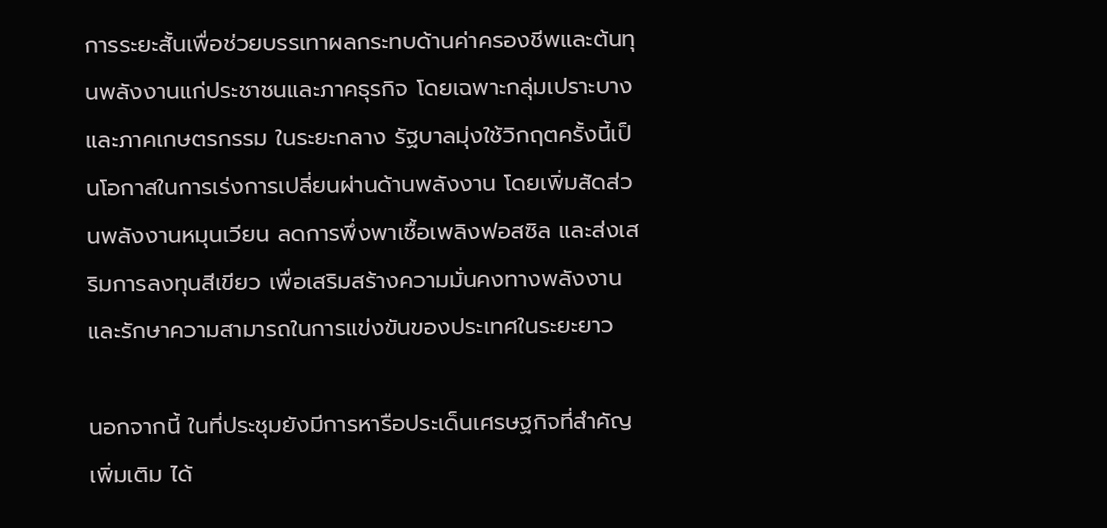การระยะสั้นเพื่อช่วยบรรเทาผลกระทบด้านค่าครองชีพและต้นทุนพลังงานแก่ประชาชนและภาคธุรกิจ โดยเฉพาะกลุ่มเปราะบางและภาคเกษตรกรรม ในระยะกลาง รัฐบาลมุ่งใช้วิกฤตครั้งนี้เป็นโอกาสในการเร่งการเปลี่ยนผ่านด้านพลังงาน โดยเพิ่มสัดส่วนพลังงานหมุนเวียน ลดการพึ่งพาเชื้อเพลิงฟอสซิล และส่งเสริมการลงทุนสีเขียว เพื่อเสริมสร้างความมั่นคงทางพลังงานและรักษาความสามารถในการแข่งขันของประเทศในระยะยาว

นอกจากนี้ ในที่ประชุมยังมีการหารือประเด็นเศรษฐกิจที่สำคัญเพิ่มเติม ได้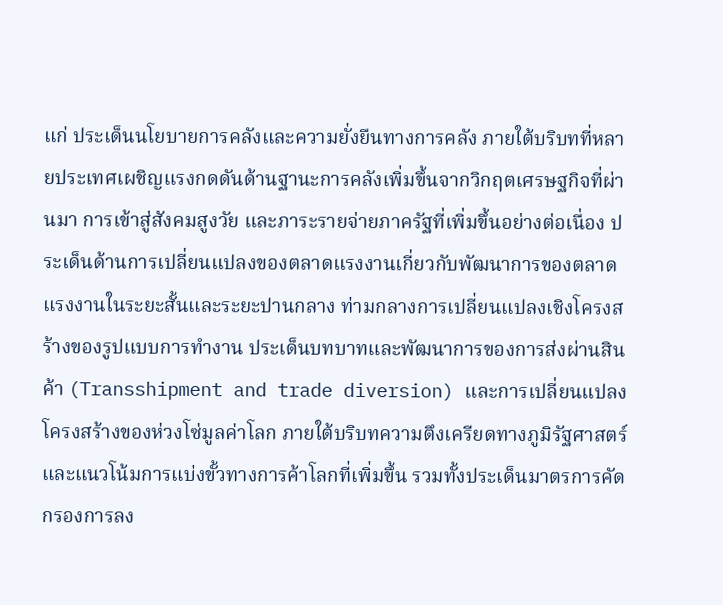แก่ ประเด็นนโยบายการคลังและความยั่งยืนทางการคลัง ภายใต้บริบทที่หลายประเทศเผชิญแรงกดดันด้านฐานะการคลังเพิ่มขึ้นจากวิกฤตเศรษฐกิจที่ผ่านมา การเข้าสู่สังคมสูงวัย และภาระรายจ่ายภาครัฐที่เพิ่มขึ้นอย่างต่อเนื่อง ประเด็นด้านการเปลี่ยนแปลงของตลาดแรงงานเกี่ยวกับพัฒนาการของตลาดแรงงานในระยะสั้นและระยะปานกลาง ท่ามกลางการเปลี่ยนแปลงเชิงโครงสร้างของรูปแบบการทำงาน ประเด็นบทบาทและพัฒนาการของการส่งผ่านสินค้า (Transshipment and trade diversion) และการเปลี่ยนแปลงโครงสร้างของห่วงโซ่มูลค่าโลก ภายใต้บริบทความตึงเครียดทางภูมิรัฐศาสตร์และแนวโน้มการแบ่งขั้วทางการค้าโลกที่เพิ่มขึ้น รวมทั้งประเด็นมาตรการคัดกรองการลง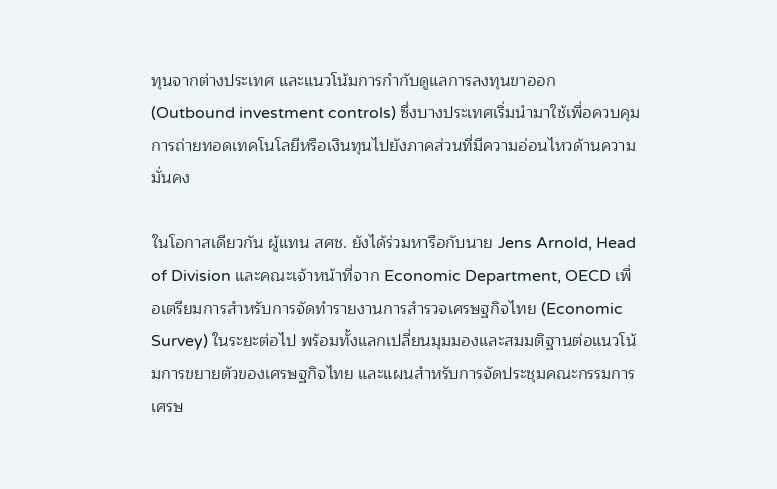ทุนจากต่างประเทศ และแนวโน้มการกำกับดูแลการลงทุนขาออก (Outbound investment controls) ซึ่งบางประเทศเริ่มนำมาใช้เพื่อควบคุมการถ่ายทอดเทคโนโลยีหรือเงินทุนไปยังภาคส่วนที่มีความอ่อนไหวด้านความมั่นคง

ในโอกาสเดียวกัน ผู้แทน สศช. ยังได้ร่วมหารือกับนาย Jens Arnold, Head of Division และคณะเจ้าหน้าที่จาก Economic Department, OECD เพื่อเตรียมการสำหรับการจัดทำรายงานการสำรวจเศรษฐกิจไทย (Economic Survey) ในระยะต่อไป พร้อมทั้งแลกเปลี่ยนมุมมองและสมมติฐานต่อแนวโน้มการขยายตัวของเศรษฐกิจไทย และแผนสำหรับการจัดประชุมคณะกรรมการเศรษ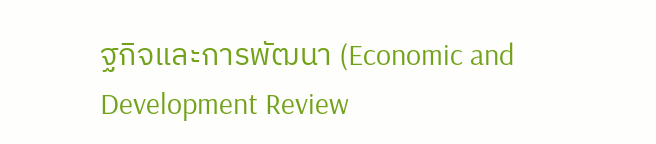ฐกิจและการพัฒนา (Economic and Development Review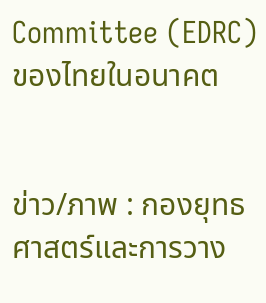Committee (EDRC) ของไทยในอนาคต


ข่าว/ภาพ : กองยุทธศาสตร์และการวาง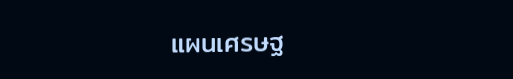แผนเศรษฐ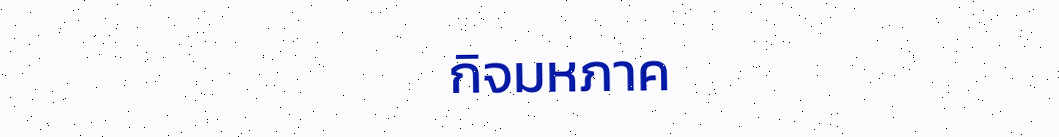กิจมหภาค